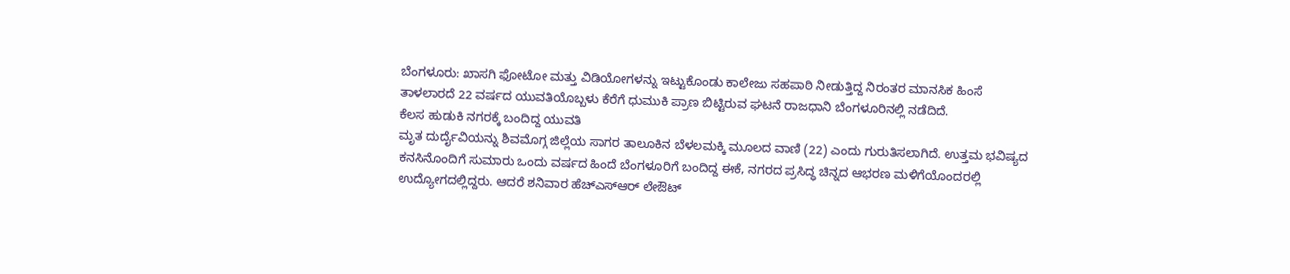ಬೆಂಗಳೂರು: ಖಾಸಗಿ ಫೋಟೋ ಮತ್ತು ವಿಡಿಯೋಗಳನ್ನು ಇಟ್ಟುಕೊಂಡು ಕಾಲೇಜು ಸಹಪಾಠಿ ನೀಡುತ್ತಿದ್ದ ನಿರಂತರ ಮಾನಸಿಕ ಹಿಂಸೆ ತಾಳಲಾರದೆ 22 ವರ್ಷದ ಯುವತಿಯೊಬ್ಬಳು ಕೆರೆಗೆ ಧುಮುಕಿ ಪ್ರಾಣ ಬಿಟ್ಟಿರುವ ಘಟನೆ ರಾಜಧಾನಿ ಬೆಂಗಳೂರಿನಲ್ಲಿ ನಡೆದಿದೆ.
ಕೆಲಸ ಹುಡುಕಿ ನಗರಕ್ಕೆ ಬಂದಿದ್ದ ಯುವತಿ
ಮೃತ ದುರ್ದೈವಿಯನ್ನು ಶಿವಮೊಗ್ಗ ಜಿಲ್ಲೆಯ ಸಾಗರ ತಾಲೂಕಿನ ಬೆಳಲಮಕ್ಕಿ ಮೂಲದ ವಾಣಿ (22) ಎಂದು ಗುರುತಿಸಲಾಗಿದೆ. ಉತ್ತಮ ಭವಿಷ್ಯದ ಕನಸಿನೊಂದಿಗೆ ಸುಮಾರು ಒಂದು ವರ್ಷದ ಹಿಂದೆ ಬೆಂಗಳೂರಿಗೆ ಬಂದಿದ್ದ ಈಕೆ, ನಗರದ ಪ್ರಸಿದ್ಧ ಚಿನ್ನದ ಆಭರಣ ಮಳಿಗೆಯೊಂದರಲ್ಲಿ ಉದ್ಯೋಗದಲ್ಲಿದ್ದರು. ಆದರೆ ಶನಿವಾರ ಹೆಚ್ಎಸ್ಆರ್ ಲೇಔಟ್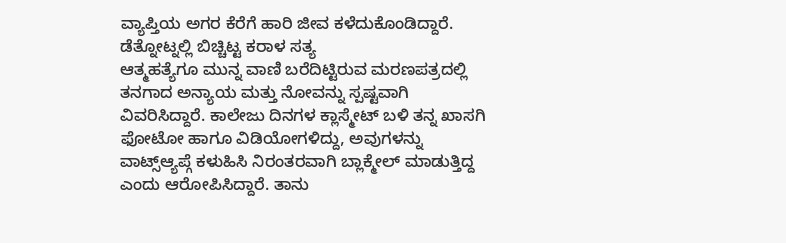ವ್ಯಾಪ್ತಿಯ ಅಗರ ಕೆರೆಗೆ ಹಾರಿ ಜೀವ ಕಳೆದುಕೊಂಡಿದ್ದಾರೆ.
ಡೆತ್ನೋಟ್ನಲ್ಲಿ ಬಿಚ್ಚಿಟ್ಟ ಕರಾಳ ಸತ್ಯ
ಆತ್ಮಹತ್ಯೆಗೂ ಮುನ್ನ ವಾಣಿ ಬರೆದಿಟ್ಟಿರುವ ಮರಣಪತ್ರದಲ್ಲಿ ತನಗಾದ ಅನ್ಯಾಯ ಮತ್ತು ನೋವನ್ನು ಸ್ಪಷ್ಟವಾಗಿ ವಿವರಿಸಿದ್ದಾರೆ. ಕಾಲೇಜು ದಿನಗಳ ಕ್ಲಾಸ್ಮೇಟ್ ಬಳಿ ತನ್ನ ಖಾಸಗಿ ಫೋಟೋ ಹಾಗೂ ವಿಡಿಯೋಗಳಿದ್ದು, ಅವುಗಳನ್ನು ವಾಟ್ಸ್ಆ್ಯಪ್ಗೆ ಕಳುಹಿಸಿ ನಿರಂತರವಾಗಿ ಬ್ಲಾಕ್ಮೇಲ್ ಮಾಡುತ್ತಿದ್ದ ಎಂದು ಆರೋಪಿಸಿದ್ದಾರೆ. ತಾನು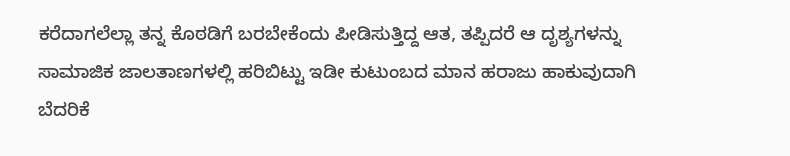ಕರೆದಾಗಲೆಲ್ಲಾ ತನ್ನ ಕೊಠಡಿಗೆ ಬರಬೇಕೆಂದು ಪೀಡಿಸುತ್ತಿದ್ದ ಆತ, ತಪ್ಪಿದರೆ ಆ ದೃಶ್ಯಗಳನ್ನು ಸಾಮಾಜಿಕ ಜಾಲತಾಣಗಳಲ್ಲಿ ಹರಿಬಿಟ್ಟು ಇಡೀ ಕುಟುಂಬದ ಮಾನ ಹರಾಜು ಹಾಕುವುದಾಗಿ ಬೆದರಿಕೆ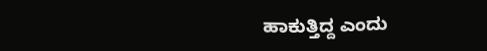ಹಾಕುತ್ತಿದ್ದ ಎಂದು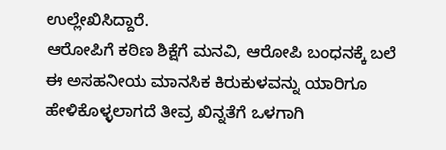ಉಲ್ಲೇಖಿಸಿದ್ದಾರೆ.
ಆರೋಪಿಗೆ ಕಠಿಣ ಶಿಕ್ಷೆಗೆ ಮನವಿ, ಆರೋಪಿ ಬಂಧನಕ್ಕೆ ಬಲೆ
ಈ ಅಸಹನೀಯ ಮಾನಸಿಕ ಕಿರುಕುಳವನ್ನು ಯಾರಿಗೂ ಹೇಳಿಕೊಳ್ಳಲಾಗದೆ ತೀವ್ರ ಖಿನ್ನತೆಗೆ ಒಳಗಾಗಿ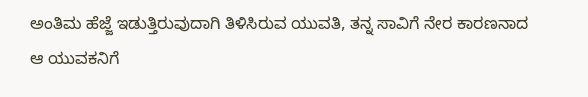ಅಂತಿಮ ಹೆಜ್ಜೆ ಇಡುತ್ತಿರುವುದಾಗಿ ತಿಳಿಸಿರುವ ಯುವತಿ, ತನ್ನ ಸಾವಿಗೆ ನೇರ ಕಾರಣನಾದ ಆ ಯುವಕನಿಗೆ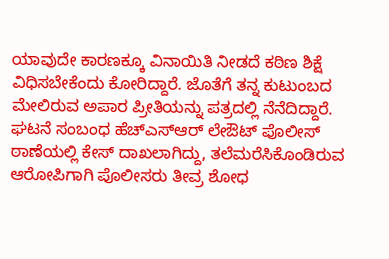ಯಾವುದೇ ಕಾರಣಕ್ಕೂ ವಿನಾಯಿತಿ ನೀಡದೆ ಕಠಿಣ ಶಿಕ್ಷೆ ವಿಧಿಸಬೇಕೆಂದು ಕೋರಿದ್ದಾರೆ. ಜೊತೆಗೆ ತನ್ನ ಕುಟುಂಬದ ಮೇಲಿರುವ ಅಪಾರ ಪ್ರೀತಿಯನ್ನು ಪತ್ರದಲ್ಲಿ ನೆನೆದಿದ್ದಾರೆ. ಘಟನೆ ಸಂಬಂಧ ಹೆಚ್ಎಸ್ಆರ್ ಲೇಔಟ್ ಪೊಲೀಸ್ ಠಾಣೆಯಲ್ಲಿ ಕೇಸ್ ದಾಖಲಾಗಿದ್ದು, ತಲೆಮರೆಸಿಕೊಂಡಿರುವ ಆರೋಪಿಗಾಗಿ ಪೊಲೀಸರು ತೀವ್ರ ಶೋಧ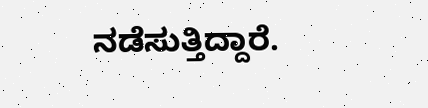ನಡೆಸುತ್ತಿದ್ದಾರೆ.